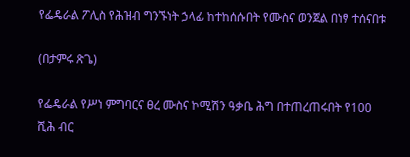የፌዴራል ፖሊስ የሕዝብ ግንኙነት ኃላፊ ከተከሰሱበት የሙስና ወንጀል በነፃ ተሰናበቱ

(በታምሩ ጽጌ)

የፌዴራል የሥነ ምግባርና ፀረ ሙስና ኮሚሽን ዓቃቤ ሕግ በተጠረጠሩበት የ100 ሺሕ ብር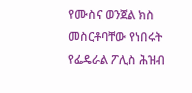የሙስና ወንጀል ክስ መስርቶባቸው የነበሩት የፌዴራል ፖሊስ ሕዝብ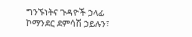ግንኙነትና ጉዳዮች ኃላፊ ኮማንደር ደምሳሽ ኃይሉን፣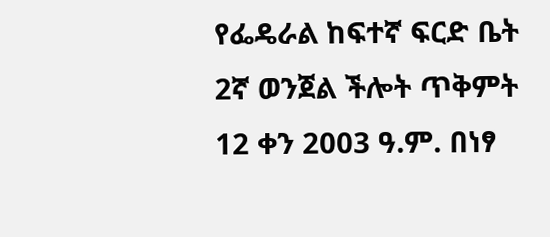የፌዴራል ከፍተኛ ፍርድ ቤት 2ኛ ወንጀል ችሎት ጥቅምት 12 ቀን 2003 ዓ.ም. በነፃ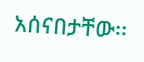አሰናበታቸው፡፡